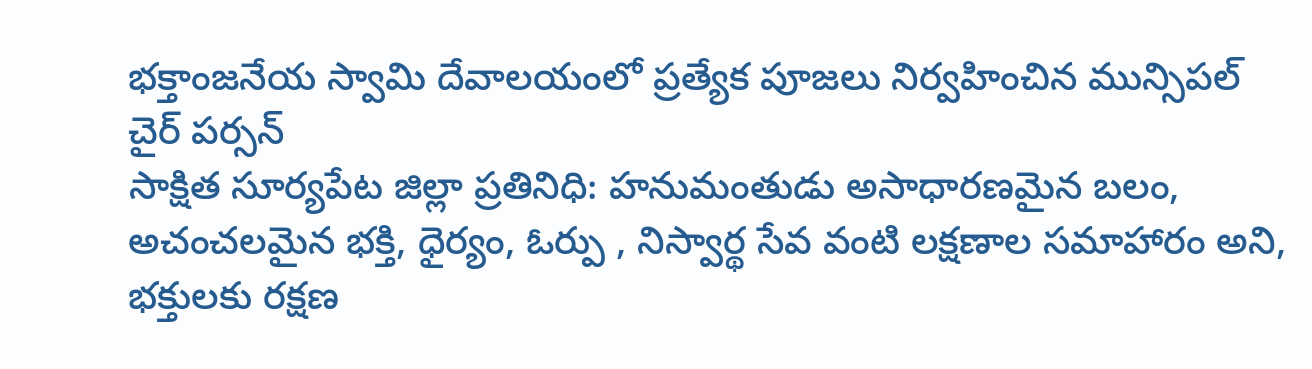భక్తాంజనేయ స్వామి దేవాలయంలో ప్రత్యేక పూజలు నిర్వహించిన మున్సిపల్ చైర్ పర్సన్
సాక్షిత సూర్యపేట జిల్లా ప్రతినిధి: హనుమంతుడు అసాధారణమైన బలం, అచంచలమైన భక్తి, ధైర్యం, ఓర్పు , నిస్వార్థ సేవ వంటి లక్షణాల సమాహారం అని, భక్తులకు రక్షణ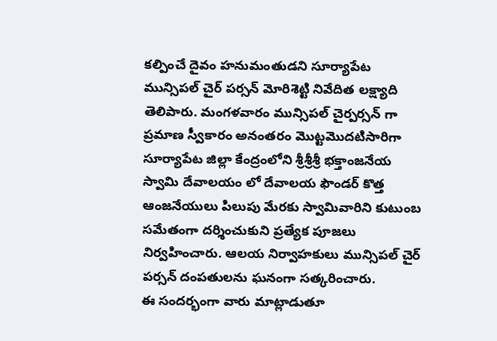కల్పించే దైవం హనుమంతుడని సూర్యాపేట మున్సిపల్ చైర్ పర్సన్ మోరిశెట్టి నివేదిత లక్ష్యాది తెలిపారు. మంగళవారం మున్సిపల్ చైర్పర్సన్ గా ప్రమాణ స్వీకారం అనంతరం మొట్టమొదటిసారిగా సూర్యాపేట జిల్లా కేంద్రంలోని శ్రీశ్రీశ్రీ భక్తాంజనేయ స్వామి దేవాలయం లో దేవాలయ ఫౌండర్ కొత్త ఆంజనేయులు పిలుపు మేరకు స్వామివారిని కుటుంబ సమేతంగా దర్శించుకుని ప్రత్యేక పూజలు నిర్వహించారు. ఆలయ నిర్వాహకులు మున్సిపల్ చైర్ పర్సన్ దంపతులను ఘనంగా సత్కరించారు.
ఈ సందర్భంగా వారు మాట్లాడుతూ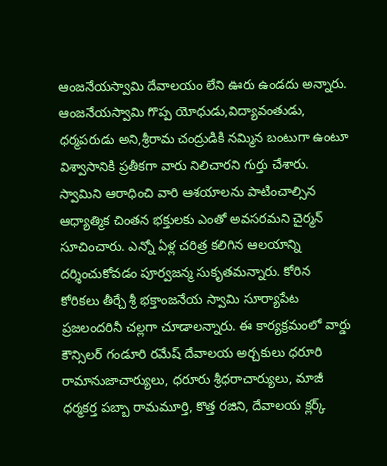ఆంజనేయస్వామి దేవాలయం లేని ఊరు ఉండదు అన్నారు. ఆంజనేయస్వామి గొప్ప యోధుడు,విద్యావంతుడు, ధర్మపరుడు అని,శ్రీరామ చంద్రుడికి నమ్మిన బంటుగా ఉంటూ విశ్వాసానికి ప్రతీకగా వారు నిలిచారని గుర్తు చేశారు. స్వామిని ఆరాధించి వారి ఆశయాలను పాటించాల్సిన ఆధ్యాత్మిక చింతన భక్తులకు ఎంతో అవసరమని చైర్మన్ సూచించారు. ఎన్నో ఏళ్ల చరిత్ర కలిగిన ఆలయాన్ని దర్శించుకోవడం పూర్వజన్మ సుకృతమన్నారు. కోరిన కోరికలు తీర్చే శ్రీ భక్తాంజనేయ స్వామి సూర్యాపేట ప్రజలందరినీ చల్లగా చూడాలన్నారు. ఈ కార్యక్రమంలో వార్డు కౌన్సిలర్ గండూరి రమేష్ దేవాలయ అర్చకులు ధరూరి రామానుజాచార్యులు, ధరూరు శ్రీధరాచార్యులు, మాజీ ధర్మకర్త పబ్బా రామమూర్తి, కొత్త రజిని, దేవాలయ క్లర్క్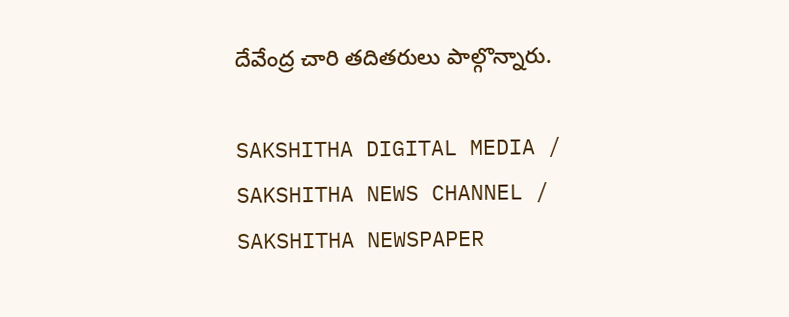దేవేంద్ర చారి తదితరులు పాల్గొన్నారు.

SAKSHITHA DIGITAL MEDIA / SAKSHITHA NEWS CHANNEL / SAKSHITHA NEWSPAPER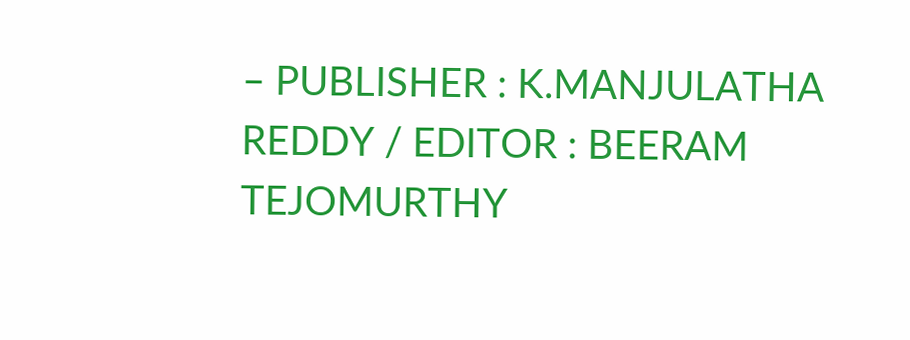– PUBLISHER : K.MANJULATHA REDDY / EDITOR : BEERAM TEJOMURTHY